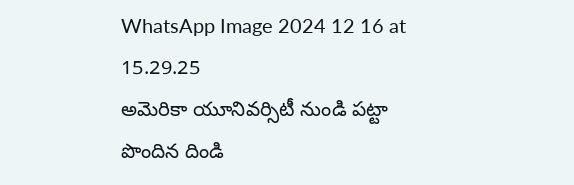WhatsApp Image 2024 12 16 at 15.29.25
అమెరికా యూనివర్సిటీ నుండి పట్టా పొందిన దిండి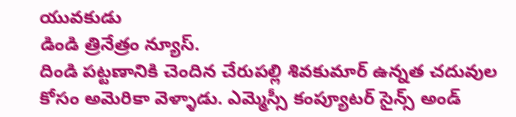యువకుడు
డిండి త్రినేత్రం న్యూస్.
దిండి పట్టణానికి చెందిన చేరుపల్లి శివకుమార్ ఉన్నత చదువుల కోసం అమెరికా వెళ్ళాడు. ఎమ్మెస్సీ కంప్యూటర్ సైన్స్ అండ్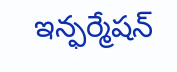ఇన్ఫర్మేషన్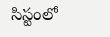సిస్టంలో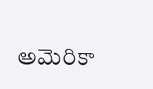అమెరికా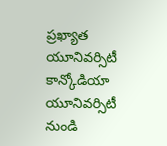ప్రఖ్యాత యూనివర్సిటీ కాన్కోడియా యూనివర్సిటీ నుండి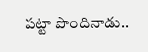పట్టా పొందినాడు..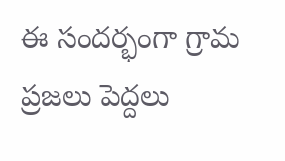ఈ సందర్భంగా గ్రామ ప్రజలు పెద్దలు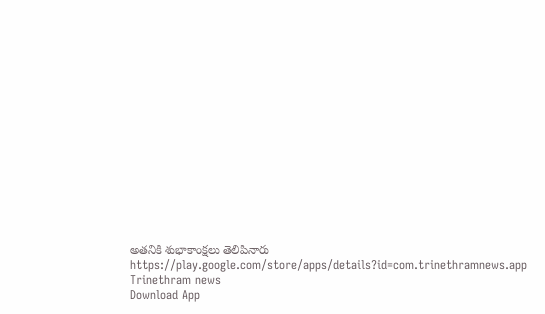అతనికి శుభాకాంక్షలు తెలిపినారు
https://play.google.com/store/apps/details?id=com.trinethramnews.app
Trinethram news
Download App